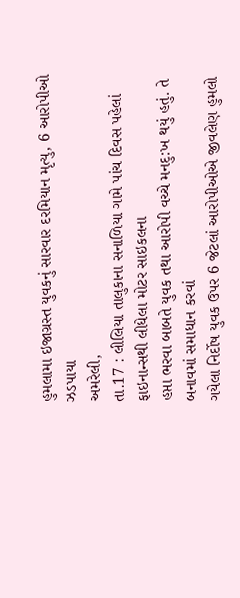હુમલામા ઇજાગ્રસ્ત યુવકનું સારવાર દરમિયાન મૃત્યુ, 6 આરોપીઓ ઝડપાયા
અમરેલી,
તા.17 : લીલિયા તાલુકાના સનાળિયા ગામે પાંચ દિવસ પહેલાં ફાઇનાન્સથી લીધેલા મોટર સાઇકલના
હપ્તા ભરવા બાબતે યુવક તથા આરોપી વચ્ચે મનદુ:ખ થયું હતું. તે બનાવમાં સમાધાન કરવાં
ગયેલા નિર્દોષ યુવક ઉપર 6 જેટલાં આરોપીઓએ જીવલેણ હુમલો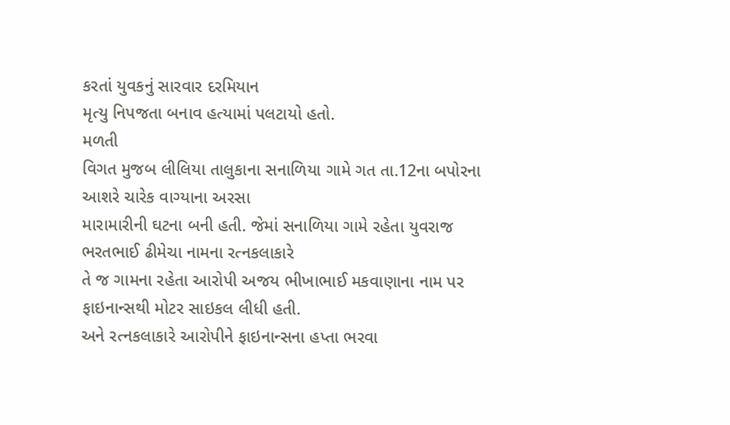કરતાં યુવકનું સારવાર દરમિયાન
મૃત્યુ નિપજતા બનાવ હત્યામાં પલટાયો હતો.
મળતી
વિગત મુજબ લીલિયા તાલુકાના સનાળિયા ગામે ગત તા.12ના બપોરના આશરે ચારેક વાગ્યાના અરસા
મારામારીની ઘટના બની હતી. જેમાં સનાળિયા ગામે રહેતા યુવરાજ ભરતભાઈ ઢીમેચા નામના રત્નકલાકારે
તે જ ગામના રહેતા આરોપી અજય ભીખાભાઈ મકવાણાના નામ પર ફાઇનાન્સથી મોટર સાઇકલ લીધી હતી.
અને રત્નકલાકારે આરોપીને ફાઇનાન્સના હપ્તા ભરવા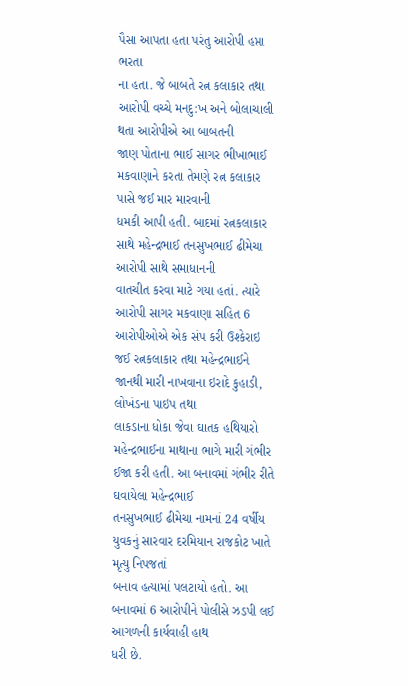પૈસા આપતા હતા પરંતુ આરોપી હપ્તા ભરતા
ના હતા. જે બાબતે રત્ન કલાકાર તથા આરોપી વચ્ચે મનદુ:ખ અને બોલાચાલી થતા આરોપીએ આ બાબતની
જાણ પોતાના ભાઈ સાગર ભીખાભાઈ મકવાણાને કરતા તેમણે રત્ન કલાકાર પાસે જઈ માર મારવાની
ધમકી આપી હતી. બાદમાં રત્નકલાકાર સાથે મહેન્દ્રભાઈ તનસુખભાઈ ઢીમેચા આરોપી સાથે સમાધાનની
વાતચીત કરવા માટે ગયા હતાં. ત્યારે આરોપી સાગર મકવાણા સહિત 6 આરોપીઓએ એક સંપ કરી ઉશ્કેરાઇ
જઈ રત્નકલાકાર તથા મહેન્દ્રભાઈને જાનથી મારી નાખવાના ઇરાદે કુહાડી, લોખંડના પાઇપ તથા
લાકડાના ધોકા જેવા ઘાતક હથિયારો મહેન્દ્રભાઈના માથાના ભાગે મારી ગંભીર ઈજા કરી હતી. આ બનાવમાં ગંભીર રીતે ઘવાયેલા મહેન્દ્રભાઈ
તનસુખભાઈ ઢીમેચા નામનાં 24 વર્ષીય યુવકનું સારવાર દરમિયાન રાજકોટ ખાતે મૃત્યુ નિપજતાં
બનાવ હત્યામાં પલટાયો હતો. આ બનાવમાં 6 આરોપીને પોલીસે ઝડપી લઈ આગળની કાર્યવાહી હાથ
ધરી છે.